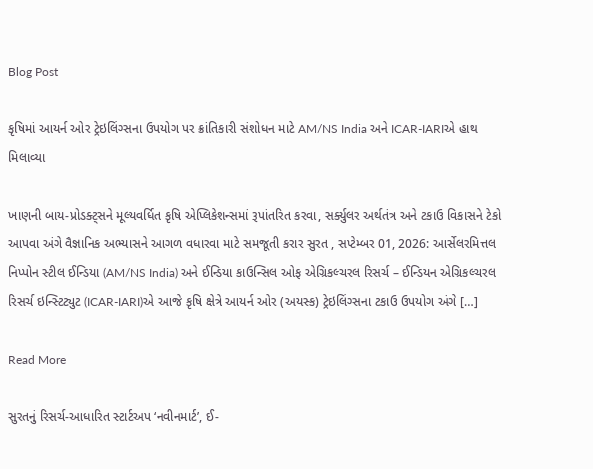Blog Post

કૃષિમાં આયર્ન ઓર ટ્રેઇલિંગ્સના ઉપયોગ પર ક્રાંતિકારી સંશોધન માટે AM/NS India અને ICAR-IARIએ હાથ મિલાવ્યા

ખાણની બાય-પ્રોડક્ટ્સને મૂલ્યવર્ધિત કૃષિ એપ્લિકેશન્સમાં રૂપાંતરિત કરવા, સર્ક્યુલર અર્થતંત્ર અને ટકાઉ વિકાસને ટેકો આપવા અંગે વૈજ્ઞાનિક અભ્યાસને આગળ વધારવા માટે સમજૂતી કરાર સુરત , સપ્ટેમ્બર 01, 2026: આર્સેલરમિત્તલ નિપ્પોન સ્ટીલ ઈન્ડિયા (AM/NS India) અને ઈન્ડિયા કાઉન્સિલ ઓફ એગ્રિકલ્ચરલ રિસર્ચ – ઈન્ડિયન એગ્રિકલ્ચરલ રિસર્ચ ઇન્સ્ટિટ્યુટ (ICAR-IARI)એ આજે કૃષિ ક્ષેત્રે આયર્ન ઓર (અયસ્ક) ટ્રેઇલિંગ્સના ટકાઉ ઉપયોગ અંગે […]

Read More

સુરતનું રિસર્ચ-આધારિત સ્ટાર્ટઅપ ‘નવીનમાર્ટ’, ઈ-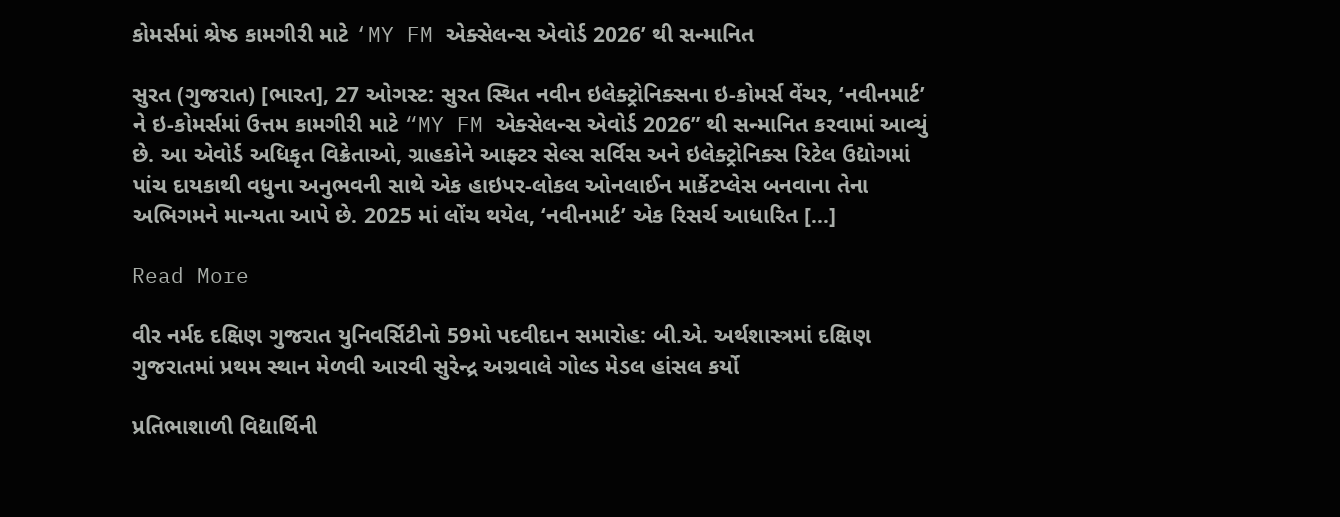કોમર્સમાં શ્રેષ્ઠ કામગીરી માટે ‘MY FM એક્સેલન્સ એવોર્ડ 2026’ થી સન્માનિત

સુરત (ગુજરાત) [ભારત], 27 ઓગસ્ટ: સુરત સ્થિત નવીન ઇલેક્ટ્રોનિક્સના ઇ-કોમર્સ વેંચર, ‘નવીનમાર્ટ’ ને ઇ-કોમર્સમાં ઉત્તમ કામગીરી માટે “MY FM એક્સેલન્સ એવોર્ડ 2026” થી સન્માનિત કરવામાં આવ્યું છે. આ એવોર્ડ અધિકૃત વિક્રેતાઓ, ગ્રાહકોને આફ્ટર સેલ્સ સર્વિસ અને ઇલેક્ટ્રોનિક્સ રિટેલ ઉદ્યોગમાં પાંચ દાયકાથી વધુના અનુભવની સાથે એક હાઇપર-લોકલ ઓનલાઈન માર્કેટપ્લેસ બનવાના તેના અભિગમને માન્યતા આપે છે. 2025 માં લોંચ થયેલ, ‘નવીનમાર્ટ’ એક રિસર્ચ આધારિત […]

Read More

વીર નર્મદ દક્ષિણ ગુજરાત યુનિવર્સિટીનો 59મો પદવીદાન સમારોહ: બી.એ. અર્થશાસ્ત્રમાં દક્ષિણ ગુજરાતમાં પ્રથમ સ્થાન મેળવી આરવી સુરેન્દ્ર અગ્રવાલે ગોલ્ડ મેડલ હાંસલ કર્યો

પ્રતિભાશાળી વિદ્યાર્થિની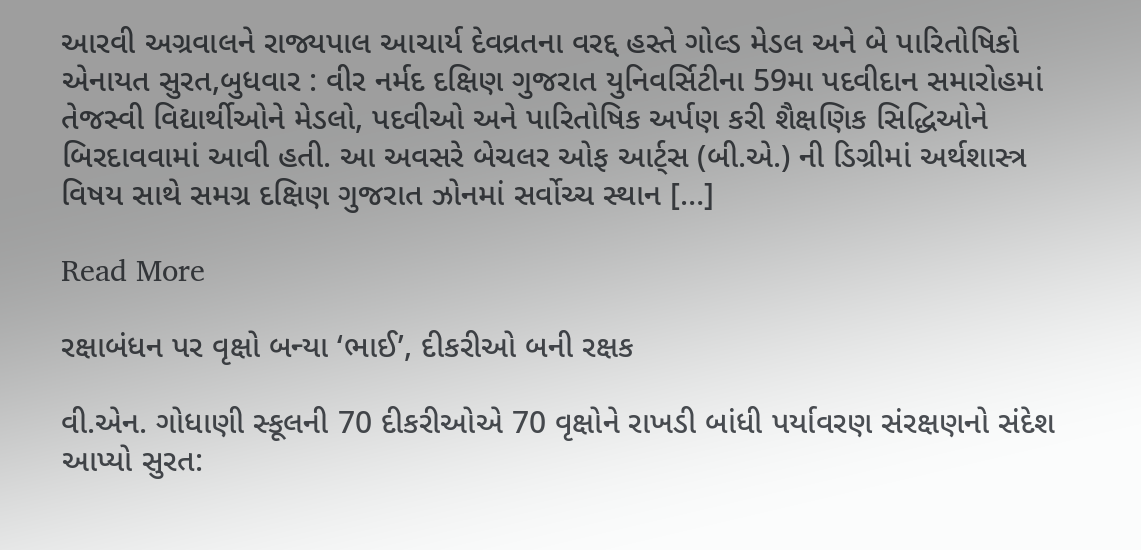આરવી અગ્રવાલને રાજ્યપાલ આચાર્ય દેવવ્રતના વરદ્દ હસ્તે ગોલ્ડ મેડલ અને બે પારિતોષિકો એનાયત સુરત,બુધવાર : વીર નર્મદ દક્ષિણ ગુજરાત યુનિવર્સિટીના 59મા પદવીદાન સમારોહમાં તેજસ્વી વિદ્યાર્થીઓને મેડલો, પદવીઓ અને પારિતોષિક અર્પણ કરી શૈક્ષણિક સિદ્ધિઓને બિરદાવવામાં આવી હતી. આ અવસરે બેચલર ઓફ આર્ટ્સ (બી.એ.) ની ડિગ્રીમાં અર્થશાસ્ત્ર વિષય સાથે સમગ્ર દક્ષિણ ગુજરાત ઝોનમાં સર્વોચ્ચ સ્થાન […]

Read More

રક્ષાબંધન પર વૃક્ષો બન્યા ‘ભાઈ’, દીકરીઓ બની રક્ષક

વી.એન. ગોધાણી સ્કૂલની 70 દીકરીઓએ 70 વૃક્ષોને રાખડી બાંધી પર્યાવરણ સંરક્ષણનો સંદેશ આપ્યો સુરત: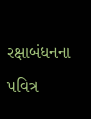રક્ષાબંધનના પવિત્ર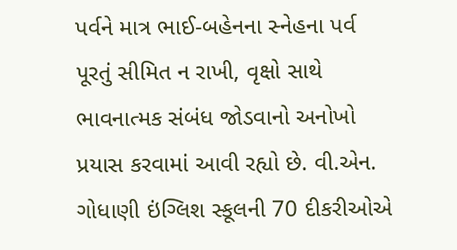પર્વને માત્ર ભાઈ-બહેનના સ્નેહના પર્વ પૂરતું સીમિત ન રાખી, વૃક્ષો સાથે ભાવનાત્મક સંબંધ જોડવાનો અનોખો પ્રયાસ કરવામાં આવી રહ્યો છે. વી.એન. ગોધાણી ઇંગ્લિશ સ્કૂલની 70 દીકરીઓએ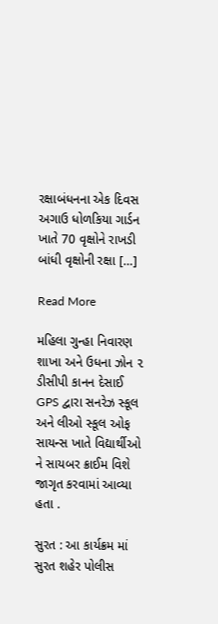રક્ષાબંધનના એક દિવસ અગાઉ ધોળકિયા ગાર્ડન ખાતે 70 વૃક્ષોને રાખડી બાંધી વૃક્ષોની રક્ષા […]

Read More

મહિલા ગુન્હા નિવારણ શાખા અને ઉધના ઝોન ૨ ડીસીપી કાનન દેસાઈ GPS દ્વારા સનરેઝ સ્કૂલ અને લીઓ સ્કૂલ ઓફ સાયન્સ ખાતે વિદ્યાર્થીઓ ને સાયબર ક્રાઈમ વિશે જાગૃત કરવામાં આવ્યા હતા .

સુરત : આ કાર્યક્રમ માં સુરત શહેર પોલીસ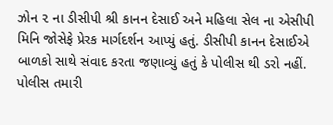ઝોન ૨ ના ડીસીપી શ્રી કાનન દેસાઈ અને મહિલા સેલ ના એસીપી મિનિ જોસેફે પ્રેરક માર્ગદર્શન આપ્યું હતું. ડીસીપી કાનન દેસાઈએ બાળકો સાથે સંવાદ કરતા જણાવ્યું હતું કે પોલીસ થી ડરો નહીં. પોલીસ તમારી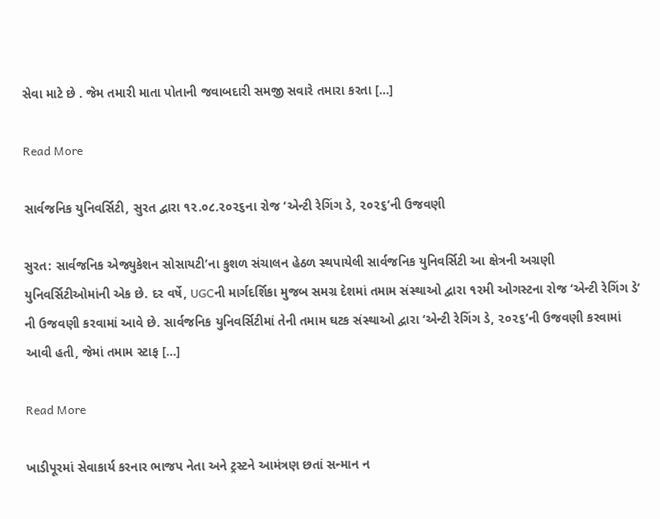સેવા માટે છે . જેમ તમારી માતા પોતાની જવાબદારી સમજી સવારે તમારા કરતા […]

Read More

સાર્વજનિક યુનિવર્સિટી, સુરત દ્વારા ૧૨.૦૮.૨૦૨૬ના રોજ ‘એન્ટી રેગિંગ ડે, ૨૦૨૬’ની ઉજવણી

સુરત: સાર્વજનિક એજ્યુકેશન સોસાયટી’ના કુશળ સંચાલન હેઠળ સ્થપાયેલી સાર્વજનિક યુનિવર્સિટી આ ક્ષેત્રની અગ્રણી યુનિવર્સિટીઓમાંની એક છે. દર વર્ષે, UGCની માર્ગદર્શિકા મુજબ સમગ્ર દેશમાં તમામ સંસ્થાઓ દ્વારા ૧૨મી ઓગસ્ટના રોજ ‘એન્ટી રેગિંગ ડે’ ની ઉજવણી કરવામાં આવે છે. સાર્વજનિક યુનિવર્સિટીમાં તેની તમામ ઘટક સંસ્થાઓ દ્વારા ‘એન્ટી રેગિંગ ડે, ૨૦૨૬’ની ઉજવણી કરવામાં આવી હતી, જેમાં તમામ સ્ટાફ […]

Read More

ખાડીપૂરમાં સેવાકાર્ય કરનાર ભાજપ નેતા અને ટ્રસ્ટને આમંત્રણ છતાં સન્માન ન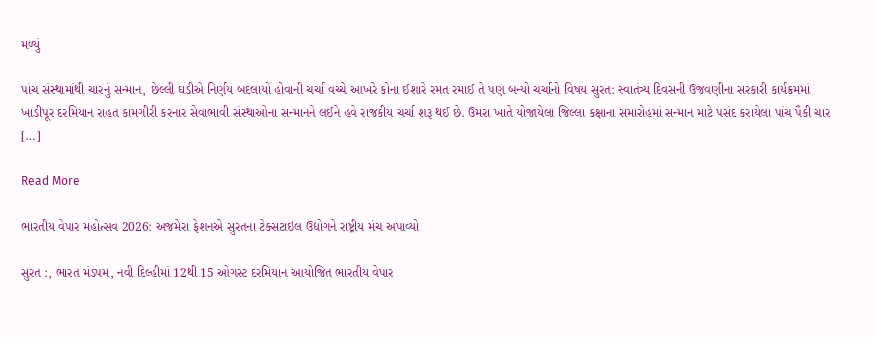મળ્યું

પાંચ સંસ્થામાંથી ચારનું સન્માન, છેલ્લી ઘડીએ નિર્ણય બદલાયો હોવાની ચર્ચા વચ્ચે આખરે કોના ઈશારે રમત રમાઈ તે પણ બન્યો ચર્ચાનો વિષય સુરત: સ્વાતંત્ર્ય દિવસની ઉજવણીના સરકારી કાર્યક્રમમાં ખાડીપૂર દરમિયાન રાહત કામગીરી કરનાર સેવાભાવી સંસ્થાઓના સન્માનને લઈને હવે રાજકીય ચર્ચા શરૂ થઈ છે. ઉમરા ખાતે યોજાયેલા જિલ્લા કક્ષાના સમારોહમાં સન્માન માટે પસંદ કરાયેલા પાંચ પૈકી ચાર […]

Read More

ભારતીય વેપાર મહોત્સવ 2026: અજમેરા ફેશનએ સુરતના ટેક્સટાઇલ ઉદ્યોગને રાષ્ટ્રીય મંચ અપાવ્યો

સુરત :, ભારત મંડપમ, નવી દિલ્હીમાં 12થી 15 ઓગસ્ટ દરમિયાન આયોજિત ભારતીય વેપાર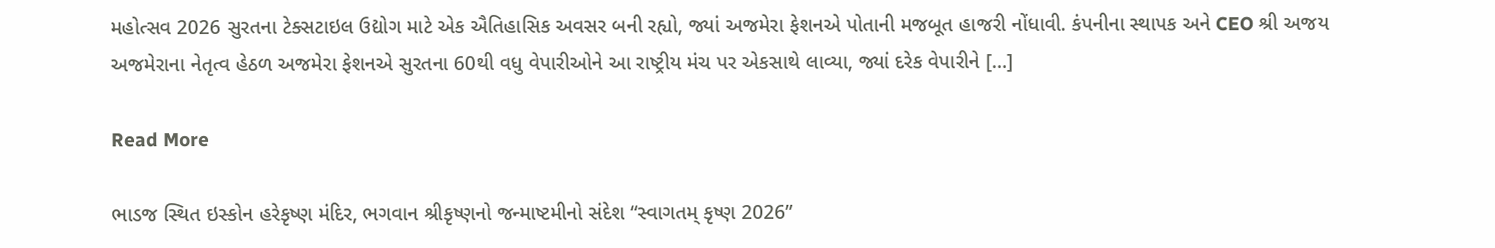મહોત્સવ 2026 સુરતના ટેક્સટાઇલ ઉદ્યોગ માટે એક ઐતિહાસિક અવસર બની રહ્યો, જ્યાં અજમેરા ફેશનએ પોતાની મજબૂત હાજરી નોંધાવી. કંપનીના સ્થાપક અને CEO શ્રી અજય અજમેરાના નેતૃત્વ હેઠળ અજમેરા ફેશનએ સુરતના 60થી વધુ વેપારીઓને આ રાષ્ટ્રીય મંચ પર એકસાથે લાવ્યા, જ્યાં દરેક વેપારીને […]

Read More

ભાડજ સ્થિત ઇસ્કોન હરેકૃષ્ણ મંદિર, ભગવાન શ્રીકૃષ્ણનો જન્માષ્ટમીનો સંદેશ “સ્વાગતમ્ કૃષ્ણ 2026”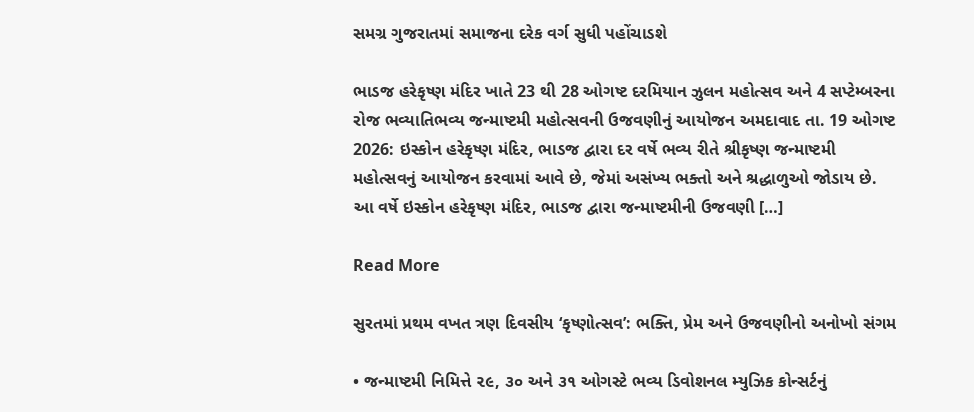સમગ્ર ગુજરાતમાં સમાજના દરેક વર્ગ સુધી પહોંચાડશે

ભાડજ હરેકૃષ્ણ મંદિર ખાતે 23 થી 28 ઓગષ્ટ દરમિયાન ઝુલન મહોત્સવ અને 4 સપ્ટેમ્બરના રોજ ભવ્યાતિભવ્ય જન્માષ્ટમી મહોત્સવની ઉજવણીનું આયોજન અમદાવાદ તા. 19 ઓગષ્ટ 2026: ઇસ્કોન હરેકૃષ્ણ મંદિર, ભાડજ દ્વારા દર વર્ષે ભવ્ય રીતે શ્રીકૃષ્ણ જન્માષ્ટમી મહોત્સવનું આયોજન કરવામાં આવે છે, જેમાં અસંખ્ય ભક્તો અને શ્રદ્ધાળુઓ જોડાય છે. આ વર્ષે ઇસ્કોન હરેકૃષ્ણ મંદિર, ભાડજ દ્વારા જન્માષ્ટમીની ઉજવણી […]

Read More

સુરતમાં પ્રથમ વખત ત્રણ દિવસીય ‘કૃષ્ણોત્સવ’: ભક્તિ, પ્રેમ અને ઉજવણીનો અનોખો સંગમ

• જન્માષ્ટમી નિમિત્તે ૨૯, ૩૦ અને ૩૧ ઓગસ્ટે ભવ્ય ડિવોશનલ મ્યુઝિક કોન્સર્ટનું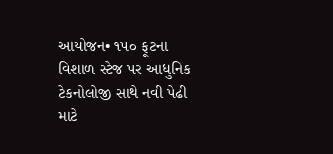આયોજન• ૧૫૦ ફૂટના વિશાળ સ્ટેજ પર આધુનિક ટેકનોલોજી સાથે નવી પેઢી માટે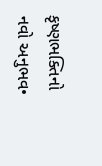કૃષ્ણભક્તિનો નવો અનુભવ•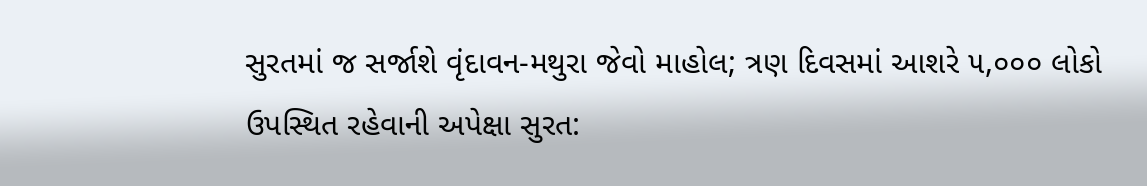સુરતમાં જ સર્જાશે વૃંદાવન-મથુરા જેવો માહોલ; ત્રણ દિવસમાં આશરે ૫,૦૦૦ લોકો ઉપસ્થિત રહેવાની અપેક્ષા સુરત: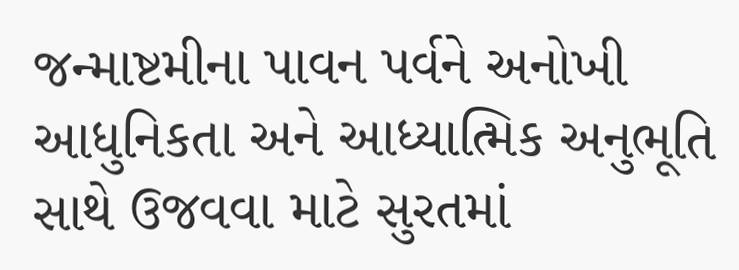જન્માષ્ટમીના પાવન પર્વને અનોખી આધુનિકતા અને આધ્યાત્મિક અનુભૂતિ સાથે ઉજવવા માટે સુરતમાં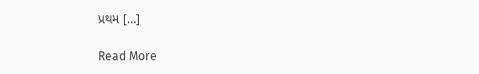પ્રથમ […]

Read More